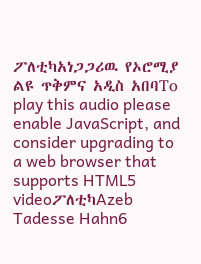ፖለቲካአነጋጋሪዉ የኦሮሚያ ልዩ ጥቅምና አዲስ አበባTo play this audio please enable JavaScript, and consider upgrading to a web browser that supports HTML5 videoፖለቲካAzeb Tadesse Hahn6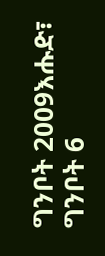ግንቦት 2009እሑድ፣ ግንቦት 6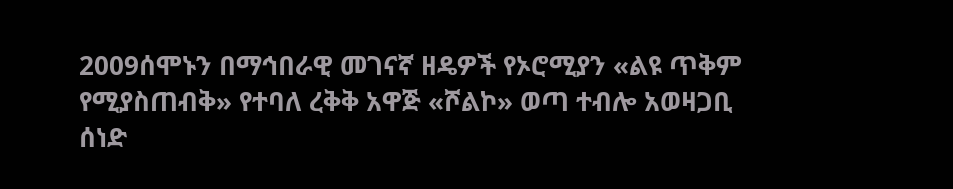2009ሰሞኑን በማኅበራዊ መገናኛ ዘዴዎች የኦሮሚያን «ልዩ ጥቅም የሚያስጠብቅ» የተባለ ረቅቅ አዋጅ «ሾልኮ» ወጣ ተብሎ አወዛጋቢ ሰነድ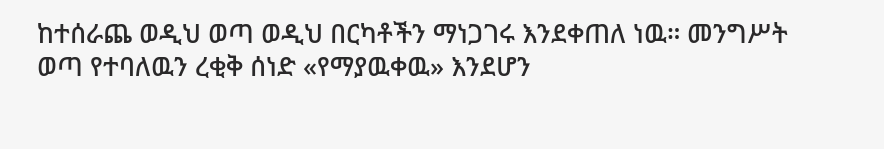ከተሰራጨ ወዲህ ወጣ ወዲህ በርካቶችን ማነጋገሩ እንደቀጠለ ነዉ። መንግሥት ወጣ የተባለዉን ረቂቅ ሰነድ «የማያዉቀዉ» እንደሆን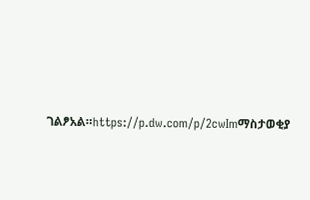ገልፆአል።https://p.dw.com/p/2cwImማስታወቂያ